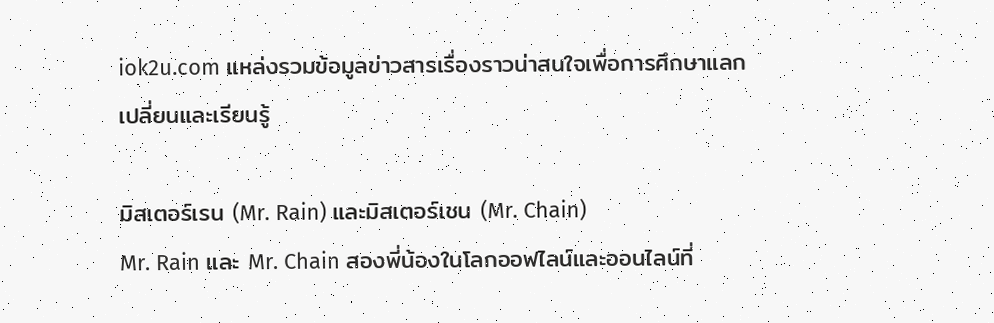iok2u.com แหล่งรวมข้อมูลข่าวสารเรื่องราวน่าสนใจเพื่อการศึกษาแลกเปลี่ยนและเรียนรู้

มิสเตอร์เรน (Mr. Rain) และมิสเตอร์เชน (Mr. Chain)
Mr. Rain และ Mr. Chain สองพี่น้องในโลกออฟไลน์และออนไลน์ที่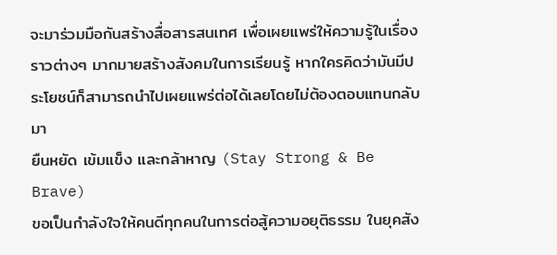จะมาร่วมมือกันสร้างสื่อสารสนเทศ เพื่อเผยแพร่ให้ความรู้ในเรื่องราวต่างๆ มากมายสร้างสังคมในการเรียนรู้ หากใครคิดว่ามันมีประโยชน์ก็สามารถนำไปเผยแพร่ต่อได้เลยโดยไม่ต้องตอบแทนกลับมา
ยืนหยัด เข้มแข็ง และกล้าหาญ (Stay Strong & Be Brave)
ขอเป็นกำลังใจให้คนดีทุกคนในการต่อสู้ความอยุติธรรม ในยุคสัง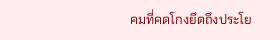คมที่คดโกงยึดถึงประโย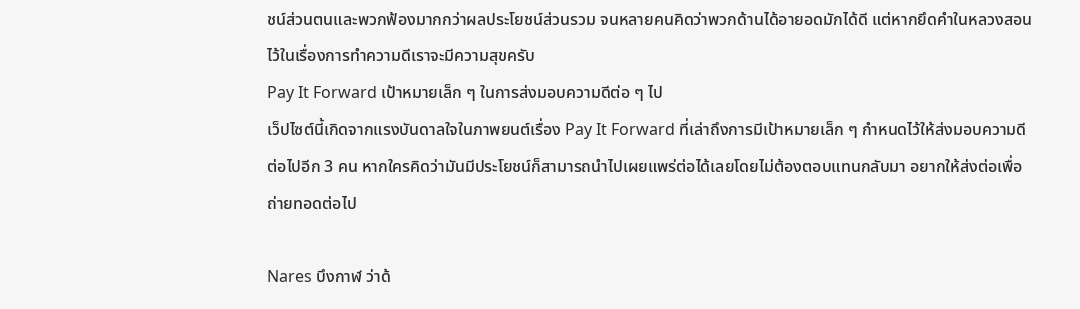ชน์ส่วนตนและพวกฟ้องมากกว่าผลประโยชน์ส่วนรวม จนหลายคนคิดว่าพวกด้านได้อายอดมักได้ดี แต่หากยึดคำในหลวงสอนไว้ในเรื่องการทำความดีเราจะมีความสุขครับ
Pay It Forward เป้าหมายเล็ก ๆ ในการส่งมอบความดีต่อ ๆ ไป
เว็ปไซต์นี้เกิดจากแรงบันดาลใจในภาพยนต์เรื่อง Pay It Forward ที่เล่าถึงการมีเป้าหมายเล็ก ๆ กำหนดไว้ให้ส่งมอบความดีต่อไปอีก 3 คน หากใครคิดว่ามันมีประโยชน์ก็สามารถนำไปเผยแพร่ต่อได้เลยโดยไม่ต้องตอบแทนกลับมา อยากให้ส่งต่อเพื่อถ่ายทอดต่อไป

Nares บึงกาฬ ว่าด้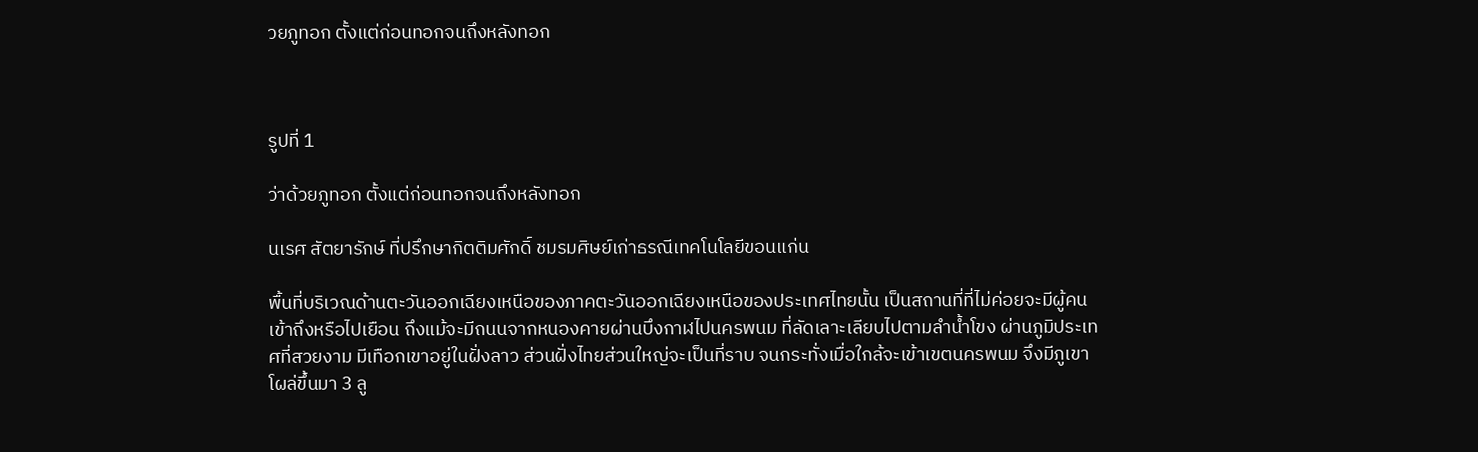วยภูทอก ตั้งแต่ก่อนทอกจนถึงหลังทอก



รูปที่ 1

ว่าด้วยภูทอก ตั้งแต่ก่อนทอกจนถึงหลังทอก

นเรศ สัตยารักษ์ ที่ปรึกษากิตติมศักดิ์ ชมรมศิษย์เก่าธรณีเทคโนโลยีขอนแก่น

พื้นที่บริเวณด้านตะวันออกเฉียงเหนือของภาคตะวันออกเฉียงเหนือของประเทศไทยนั้น เป็นสถานที่ที่ไม่ค่อยจะมีผู้คนเข้าถึงหรือไปเยือน ถึงแม้จะมีถนนจากหนองคายผ่านบึงกาฬไปนครพนม ที่ลัดเลาะเลียบไปตามลำน้ำโขง ผ่านภูมิประเทศที่สวยงาม มีเทือกเขาอยู่ในฝั่งลาว ส่วนฝั่งไทยส่วนใหญ่จะเป็นที่ราบ จนกระทั่งเมื่อใกล้จะเข้าเขตนครพนม จึงมีภูเขาโผล่ขึ้นมา 3 ลู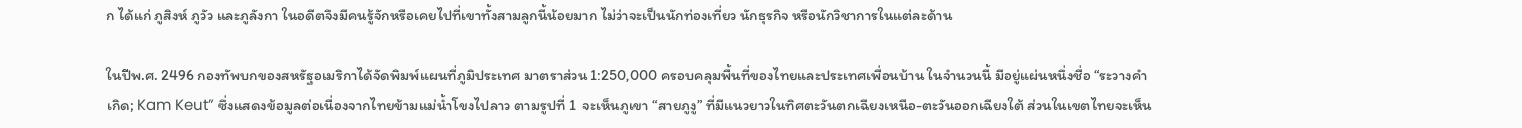ก ได้แก่ ภูสิงห์ ภูวัว และภูลังกา ในอดีตจึงมีคนรู้จักหรือเคยไปที่เขาทั้งสามลูกนี้น้อยมาก ไม่ว่าจะเป็นนักท่องเที่ยว นักธุรกิจ หรือนักวิชาการในแต่ละด้าน

ในปีพ.ศ. 2496 กองทัพบกของสหรัฐอเมริกาได้จัดพิมพ์แผนที่ภูมิประเทศ มาตราส่วน 1:250,000 ครอบคลุมพื้นที่ของไทยและประเทศเพื่อนบ้าน ในจำนวนนี้ มีอยู่แผ่นหนึ่งชื่อ “ระวางคำเกิด; Kam Keut” ซึ่งแสดงข้อมูลต่อเนื่องจากไทยข้ามแม่น้ำโขงไปลาว ตามรูปที่ 1  จะเห็นภูเขา “สายภูงู” ที่มีแนวยาวในทิศตะวันตกเฉียงเหนือ-ตะวันออกเฉียงใต้ ส่วนในเขตไทยจะเห็น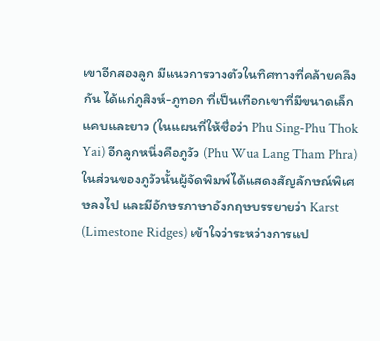เขาอีกสองลูก มีแนวการวางตัวในทิศทางที่คล้ายคลึงกัน ได้แก่ภูสิงห์-ภูทอก ที่เป็นเทือกเขาที่มีขนาดเล็กแคบและยาว (ในแผนที่ให้ชื่อว่า Phu Sing-Phu Thok Yai) อีกลูกหนึ่งคือภูวัว (Phu Wua Lang Tham Phra) ในส่วนของภูวัวนั้นผู้จัดพิมพ์ได้แสดงสัญลักษณ์พิเศษลงไป และมีอักษรภาษาอังกฤษบรรยายว่า Karst (Limestone Ridges) เข้าใจว่าระหว่างการแป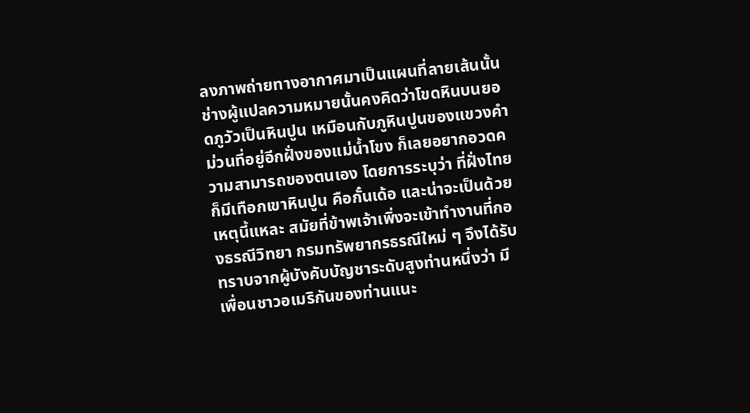ลงภาพถ่ายทางอากาศมาเป็นแผนที่ลายเส้นนั้น ช่างผู้แปลความหมายนั้นคงคิดว่าโขดหินบนยอดภูวัวเป็นหินปูน เหมือนกับภูหินปูนของแขวงคำม่วนที่อยู่อีกฝั่งของแม่น้ำโขง ก็เลยอยากอวดความสามารถของตนเอง โดยการระบุว่า ที่ฝั่งไทยก็มีเทือกเขาหินปูน คือกั๋นเด้อ และน่าจะเป็นด้วยเหตุนี้แหละ สมัยที่ข้าพเจ้าเพิ่งจะเข้าทำงานที่กองธรณีวิทยา กรมทรัพยากรธรณีใหม่ ๆ จึงได้รับทราบจากผู้บังคับบัญชาระดับสูงท่านหนึ่งว่า มีเพื่อนชาวอเมริกันของท่านแนะ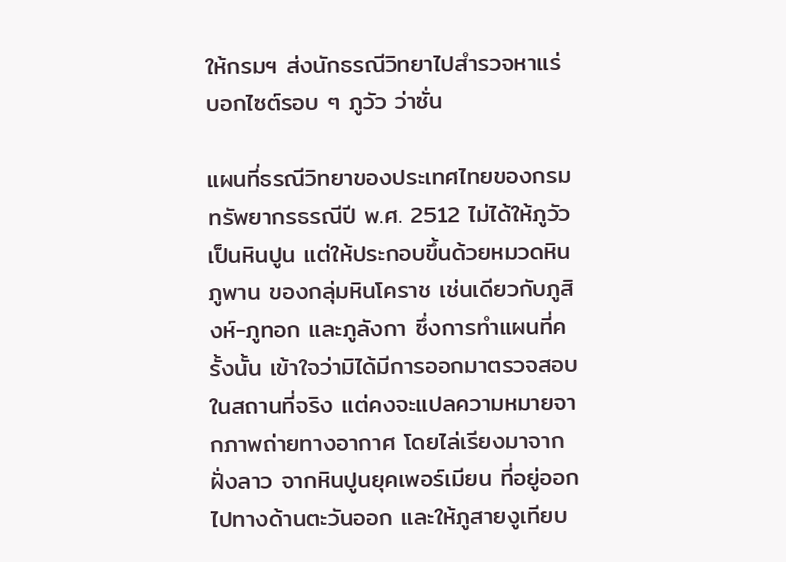ให้กรมฯ ส่งนักธรณีวิทยาไปสำรวจหาแร่บอกไซต์รอบ ๆ ภูวัว ว่าซั่น

แผนที่ธรณีวิทยาของประเทศไทยของกรมทรัพยากรธรณีปี พ.ศ. 2512 ไม่ได้ให้ภูวัวเป็นหินปูน แต่ให้ประกอบขึ้นด้วยหมวดหินภูพาน ของกลุ่มหินโคราช เช่นเดียวกับภูสิงห์-ภูทอก และภูลังกา ซึ่งการทำแผนที่ครั้งนั้น เข้าใจว่ามิได้มีการออกมาตรวจสอบในสถานที่จริง แต่คงจะแปลความหมายจากภาพถ่ายทางอากาศ โดยไล่เรียงมาจากฝั่งลาว จากหินปูนยุคเพอร์เมียน ที่อยู่ออกไปทางด้านตะวันออก และให้ภูสายงูเทียบ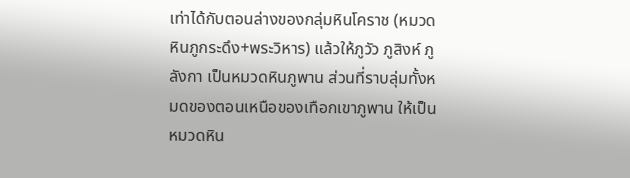เท่าได้กับตอนล่างของกลุ่มหินโคราช (หมวดหินภูกระดึง+พระวิหาร) แล้วให้ภูวัว ภูสิงห์ ภูลังกา เป็นหมวดหินภูพาน ส่วนที่ราบลุ่มทั้งหมดของตอนเหนือของเทือกเขาภูพาน ให้เป็นหมวดหิน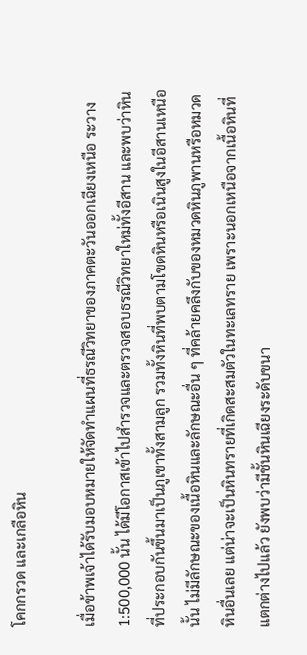โคกกรวด และเกลือหิน

เมื่อข้าพเจ้าได้รับมอบหมายให้จัดทำแผนที่ธรณีวิทยาของภาคตะวันออกเฉียงเหนือ ระวาง 1:500,000 นั้น ได้มีโอกาสเข้าไปสำรวจและตรวจสอบธรณีวิทยาใหม่ทั้งอีสาน และพบว่าหินที่ประกอบกันขึ้นมาเป็นภูเขาทั้งสามลูก รวมทั้งหินที่พบตามโขดหินหรือเนินสูงในอีสานเหนือนั้น ไม่มีลักษณะของเนื้อหินและลักษณะอื่น ๆ ที่คล้ายคลึงกับของหมวดหินภูพานหรือหมวดหินอื่นเลย แต่น่าจะเป็นหินทรายที่เกิดสะสมตัวในทะเลทราย เพราะนอกเหนือจากเนื้อหินที่แตกต่างไปแล้ว ยังพบว่ามีชั้นหินเฉียงระดับขนา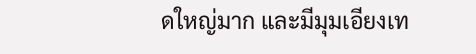ดใหญ่มาก และมีมุมเอียงเท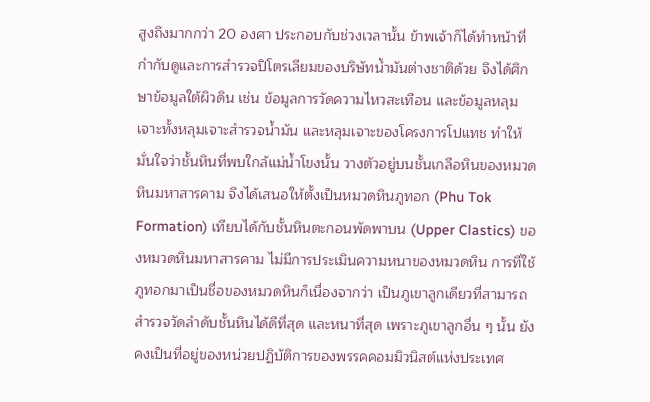สูงถึงมากกว่า 20 องศา ประกอบกับช่วงเวลานั้น ข้าพเจ้าก็ได้ทำหน้าที่กำกับดูและการสำรวจปิโตรเลียมของบริษัทน้ำมันต่างชาติด้วย จึงได้ศึกษาข้อมูลใต้ผิวดิน เช่น ข้อมูลการวัดความไหวสะเทือน และข้อมูลหลุมเจาะทั้งหลุมเจาะสำรวจน้ำมัน และหลุมเจาะของโครงการโปแทช ทำให้มั่นใจว่าชั้นหินที่พบใกล้แม่น้ำโขงนั้น วางตัวอยู่บนชั้นเกลือหินของหมวดหินมหาสารคาม จึงได้เสนอให้ตั้งเป็นหมวดหินภูทอก (Phu Tok Formation) เทียบได้กับชั้นหินตะกอนพัดพาบน (Upper Clastics) ของหมวดหินมหาสารคาม ไม่มีการประเมินความหนาของหมวดหิน การที่ใช้ภูทอกมาเป็นชื่อของหมวดหินก็เนื่องจากว่า เป็นภูเขาลูกเดียวที่สามารถสำรวจวัดลำดับชั้นหินได้ดีที่สุด และหนาที่สุด เพราะภูเขาลูกอื่น ๆ นั้น ยังคงเป็นที่อยู่ของหน่วยปฏิบัติการของพรรคคอมมิวนิสต์แห่งประเทศ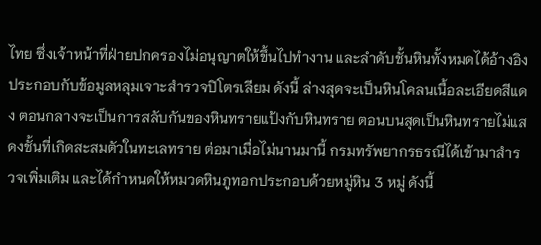ไทย ซึ่งเจ้าหน้าที่ฝ่ายปกครองไม่อนุญาตให้ขึ้นไปทำงาน และลำดับชั้นหินทั้งหมดได้อ้างอิงประกอบกับข้อมูลหลุมเจาะสำรวจปิโตรเลียม ดังนี้ ล่างสุดจะเป็นหินโคลนเนื้อละเอียดสีแดง ตอนกลางจะเป็นการสลับกันของหินทรายแป้งกับหินทราย ตอนบนสุดเป็นหินทรายไม่แสดงชั้นที่เกิดสะสมตัวในทะเลทราย ต่อมาเมื่อไม่นานมานี้ กรมทรัพยากรธรณีได้เข้ามาสำรวจเพิ่มเติม และได้กำหนดให้หมวดหินภูทอกประกอบด้วยหมู่หิน 3 หมู่ ดังนี้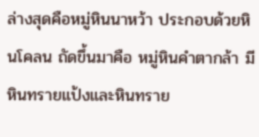ล่างสุดคือหมู่หินนาหว้า ประกอบด้วยหินโคลน ถัดขึ้นมาคือ หมู่หินคำตากล้า มีหินทรายแป้งและหินทราย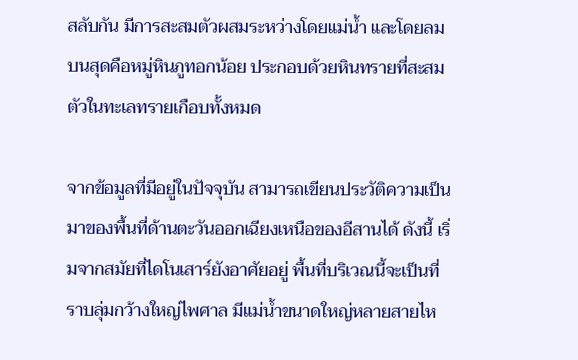สลับกัน มีการสะสมตัวผสมระหว่างโดยแม่น้ำ และโดยลม บนสุดคือหมู่หินภูทอกน้อย ประกอบด้วยหินทรายที่สะสมตัวในทะเลทรายเกือบทั้งหมด

จากข้อมูลที่มีอยู่ในปัจจุบัน สามารถเขียนประวัติความเป็นมาของพื้นที่ด้านตะวันออกเฉียงเหนือของอีสานได้ ดังนี้ เริ่มจากสมัยที่ไดโนเสาร์ยังอาศัยอยู่ พื้นที่บริเวณนี้จะเป็นที่ราบลุ่มกว้างใหญ่ไพศาล มีแม่น้ำขนาดใหญ่หลายสายไห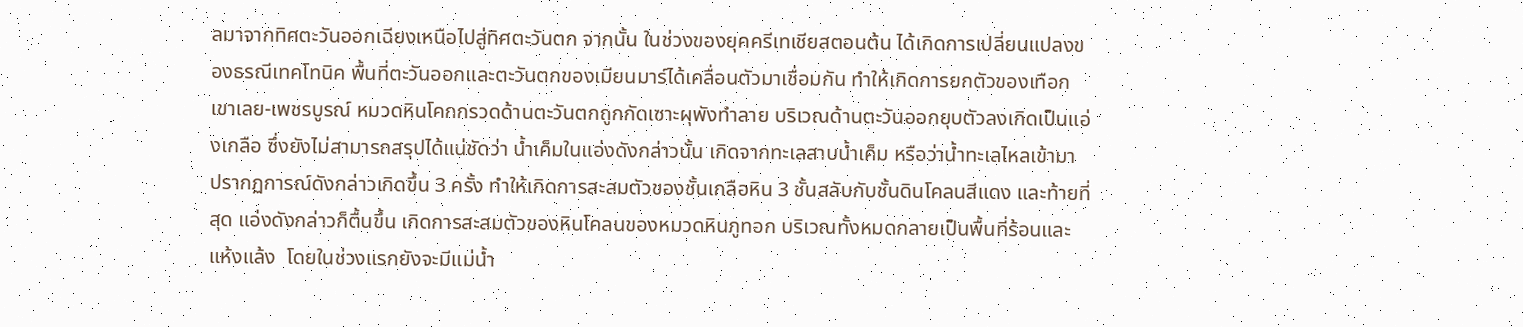ลมาจากทิศตะวันออกเฉียงเหนือไปสู่ทิศตะวันตก จากนั้น ในช่วงของยุคครีเทเชียสตอนต้น ได้เกิดการเปลี่ยนแปลงของธรณีเทคโทนิค พื้นที่ตะวันออกและตะวันตกของเมียนมาร์ได้เคลื่อนตัวมาเชื่อมกัน ทำให้เกิดการยกตัวของเทือกเขาเลย-เพชรบูรณ์ หมวดหินโคกกรวดด้านตะวันตกถูกกัดเซาะผุพังทำลาย บริเวณด้านตะวันออกยุบตัวลงเกิดเป็นแอ่งเกลือ ซึ่งยังไม่สามารถสรุปได้แน่ชัดว่า น้ำเค็มในแอ่งดังกล่าวนั้น เกิดจากทะเลสาบน้ำเค็ม หรือว่าน้ำทะเลไหลเข้ามา  ปรากฏการณ์ดังกล่าวเกิดขึ้น 3 ครั้ง ทำให้เกิดการสะสมตัวของชั้นเกลือหิน 3 ชั้นสลับกับชั้นดินโคลนสีแดง และท้ายที่สุด แอ่งดังกล่าวก็ตื้นขึ้น เกิดการสะสมตัวของหินโคลนของหมวดหินภูทอก บริเวณทั้งหมดกลายเป็นพื้นที่ร้อนและแห้งแล้ง  โดยในช่วงแรกยังจะมีแม่น้ำ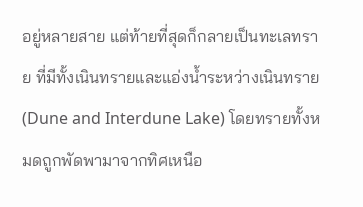อยู่หลายสาย แต่ท้ายที่สุดก็กลายเป็นทะเลทราย ที่มีทั้งเนินทรายและแอ่งน้ำระหว่างเนินทราย (Dune and Interdune Lake) โดยทรายทั้งหมดถูกพัดพามาจากทิศเหนือ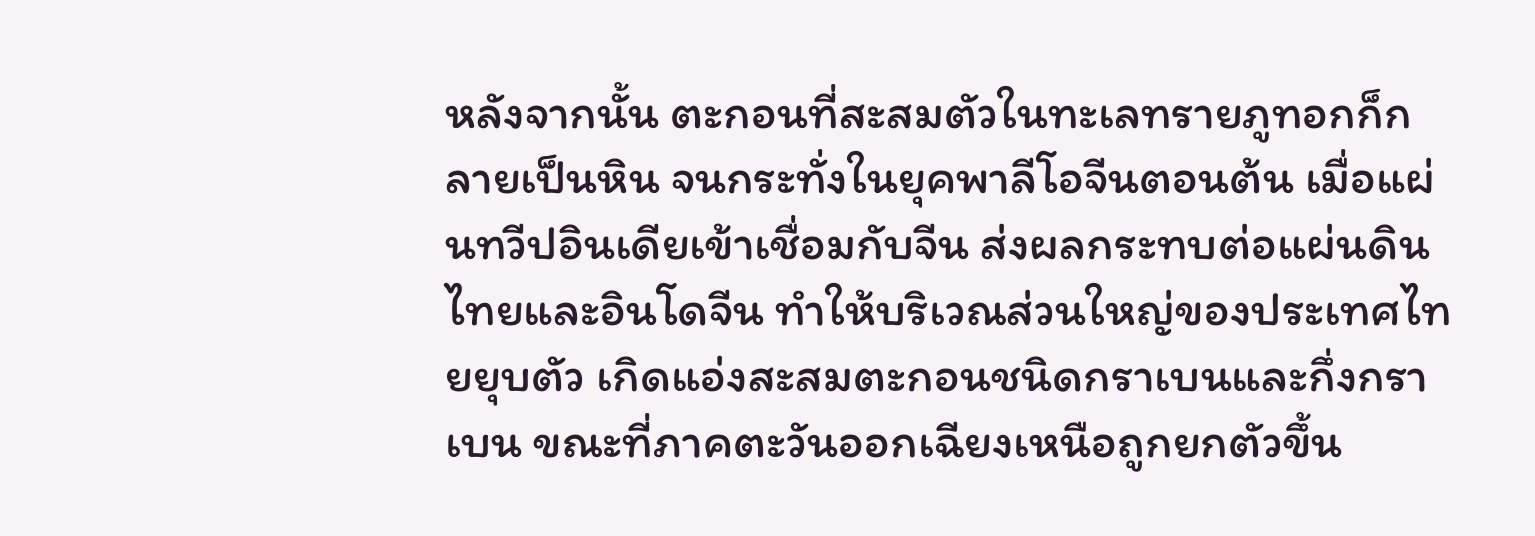หลังจากนั้น ตะกอนที่สะสมตัวในทะเลทรายภูทอกก็กลายเป็นหิน จนกระทั่งในยุคพาลีโอจีนตอนต้น เมื่อแผ่นทวีปอินเดียเข้าเชื่อมกับจีน ส่งผลกระทบต่อแผ่นดินไทยและอินโดจีน ทำให้บริเวณส่วนใหญ่ของประเทศไทยยุบตัว เกิดแอ่งสะสมตะกอนชนิดกราเบนและกึ่งกราเบน ขณะที่ภาคตะวันออกเฉียงเหนือถูกยกตัวขึ้น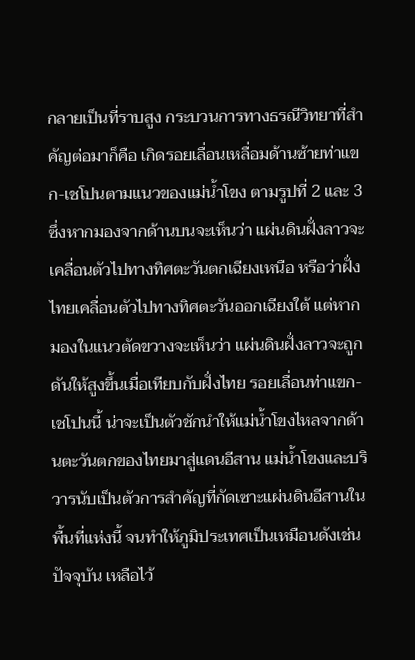กลายเป็นที่ราบสูง กระบวนการทางธรณีวิทยาที่สำคัญต่อมาก็คือ เกิดรอยเลื่อนเหลื่อมด้านซ้ายท่าแขก-เชโปนตามแนวของแม่น้ำโขง ตามรูปที่ 2 และ 3 ซึ่งหากมองจากด้านบนจะเห็นว่า แผ่นดินฝั่งลาวจะเคลื่อนตัวไปทางทิศตะวันตกเฉียงเหนือ หรือว่าฝั่งไทยเคลื่อนตัวไปทางทิศตะวันออกเฉียงใต้ แต่หากมองในแนวตัดขวางจะเห็นว่า แผ่นดินฝั่งลาวจะถูกดันให้สูงขึ้นเมื่อเทียบกับฝั่งไทย รอยเลื่อนท่าแขก-เชโปนนี้ น่าจะเป็นตัวชักนำให้แม่น้ำโขงไหลจากด้านตะวันตกของไทยมาสู่แดนอีสาน แม่น้ำโขงและบริวารนับเป็นตัวการสำคัญที่กัดเซาะแผ่นดินอีสานในพื้นที่แห่งนี้ จนทำให้ภูมิประเทศเป็นเหมือนดังเช่นปัจจุบัน เหลือไว้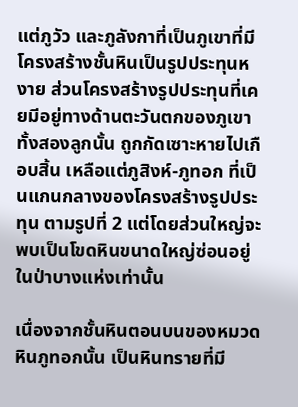แต่ภูวัว และภูลังกาที่เป็นภูเขาที่มีโครงสร้างชั้นหินเป็นรูปประทุนหงาย ส่วนโครงสร้างรูปประทุนที่เคยมีอยู่ทางด้านตะวันตกของภูเขาทั้งสองลูกนั้น ถูกกัดเซาะหายไปเกือบสิ้น เหลือแต่ภูสิงห์-ภูทอก ที่เป็นแกนกลางของโครงสร้างรูปประทุน ตามรูปที่ 2 แต่โดยส่วนใหญ่จะพบเป็นโขดหินขนาดใหญ่ซ่อนอยู่ในป่าบางแห่งเท่านั้น

เนื่องจากชั้นหินตอนบนของหมวดหินภูทอกนั้น เป็นหินทรายที่มี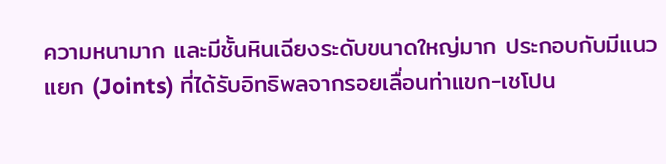ความหนามาก และมีชั้นหินเฉียงระดับขนาดใหญ่มาก ประกอบกับมีแนวแยก (Joints) ที่ได้รับอิทธิพลจากรอยเลื่อนท่าแขก-เชโปน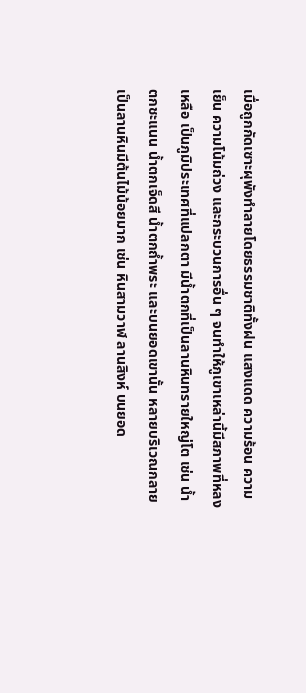เมื่อถูกกัดเซาะผุพังทำลายโดยธรรมชาติทั้งฝน แสงแดด ความร้อน ความเย็น ความโน้มถ่วง และกระบวนการอื่น ๆ จนทำให้ภูเขาเหล่านี้มีสภาพที่หลงเหลือ เป็นภูมิประเทศที่แปลกตา มีน้ำตกที่เป็นลานหินทรายใหญ่โต เช่น น้ำตกชะแนน น้ำตกเจ็ดสี น้ำตกถ้ำพระ และบนยอดเขานั้น หลายบริเวณกลายเป็นลานหินมีต้นไม้น้อยมาก เช่น หินสามวาฬ ลานสิงห์ บนยอด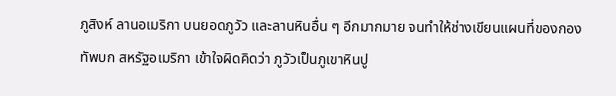ภูสิงห์ ลานอเมริกา บนยอดภูวัว และลานหินอื่น ๆ อีกมากมาย จนทำให้ช่างเขียนแผนที่ของกองทัพบก สหรัฐอเมริกา เข้าใจผิดคิดว่า ภูวัวเป็นภูเขาหินปู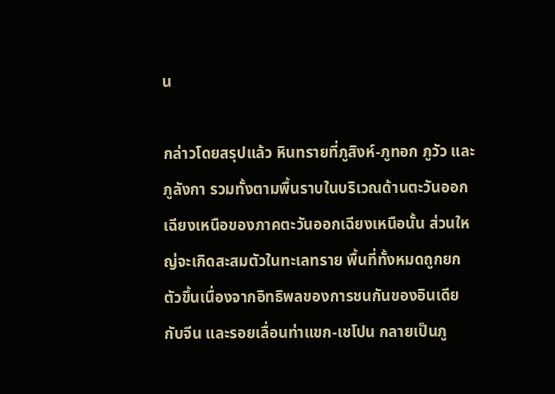น

กล่าวโดยสรุปแล้ว หินทรายที่ภูสิงห์-ภูทอก ภูวัว และภูลังกา รวมทั้งตามพื้นราบในบริเวณด้านตะวันออกเฉียงเหนือของภาคตะวันออกเฉียงเหนือนั้น ส่วนใหญ่จะเกิดสะสมตัวในทะเลทราย พื้นที่ทั้งหมดถูกยกตัวขึ้นเนื่องจากอิทธิพลของการชนกันของอินเดียกับจีน และรอยเลื่อนท่าแขก-เชโปน กลายเป็นภู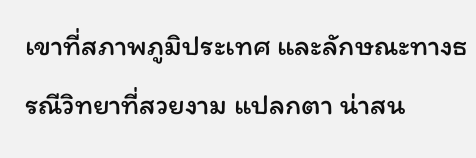เขาที่สภาพภูมิประเทศ และลักษณะทางธรณีวิทยาที่สวยงาม แปลกตา น่าสน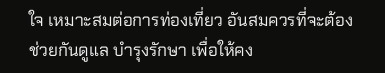ใจ เหมาะสมต่อการท่องเที่ยว อันสมควรที่จะต้องช่วยกันดูแล บำรุงรักษา เพื่อให้คง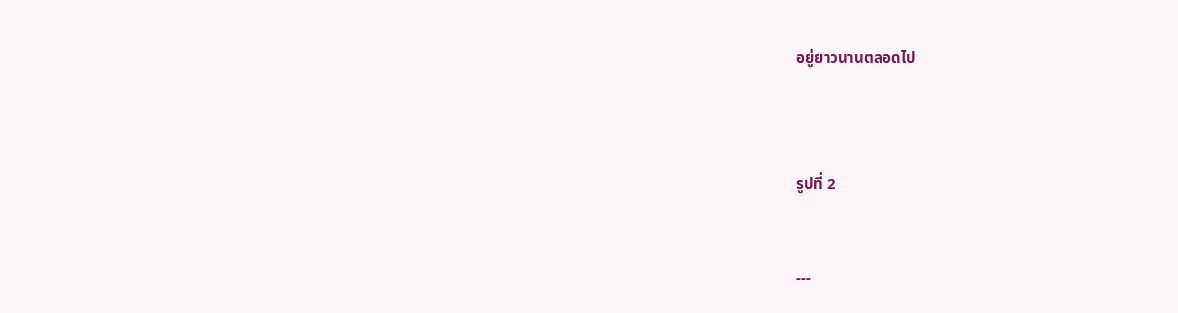อยู่ยาวนานตลอดไป



รูปที่ 2


---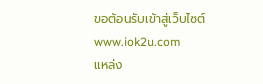ขอต้อนรับเข้าสู่เว็บไซต์
www.iok2u.com
แหล่ง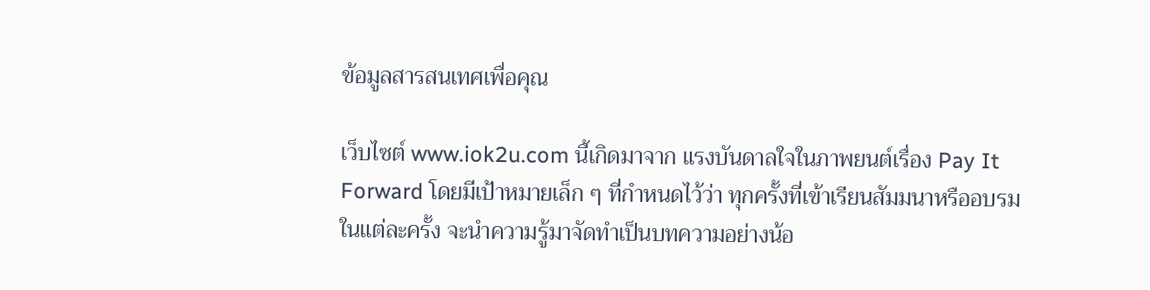ข้อมูลสารสนเทศเพื่อคุณ

เว็บไซต์ www.iok2u.com นี้เกิดมาจาก แรงบันดาลใจในภาพยนต์เรื่อง Pay It Forward โดยมีเป้าหมายเล็ก ๆ ที่กำหนดไว้ว่า ทุกครั้งที่เข้าเรียนสัมมนาหรืออบรมในแต่ละครั้ง จะนำความรู้มาจัดทำเป็นบทความอย่างน้อ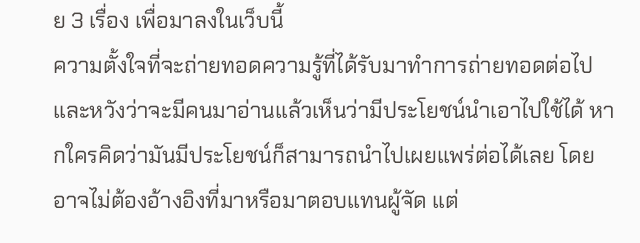ย 3 เรื่อง เพื่อมาลงในเว็บนี้
ความตั้งใจที่จะถ่ายทอดความรู้ที่ได้รับมาทำการถ่ายทอดต่อไป และหวังว่าจะมีคนมาอ่านแล้วเห็นว่ามีประโยชน์นำเอาไปใช้ได้ หากใครคิดว่ามันมีประโยชน์ก็สามารถนำไปเผยแพร่ต่อได้เลย โดยอาจไม่ต้องอ้างอิงที่มาหรือมาตอบแทนผู้จัด แต่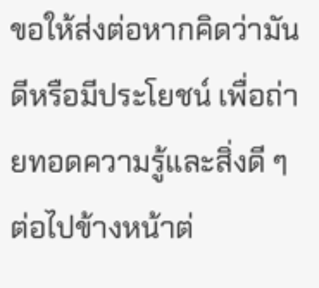ขอให้ส่งต่อหากคิดว่ามันดีหรือมีประโยชน์ เพื่อถ่ายทอดความรู้และสิ่งดี ๆ ต่อไปข้างหน้าต่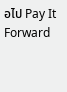อไป Pay It Forward